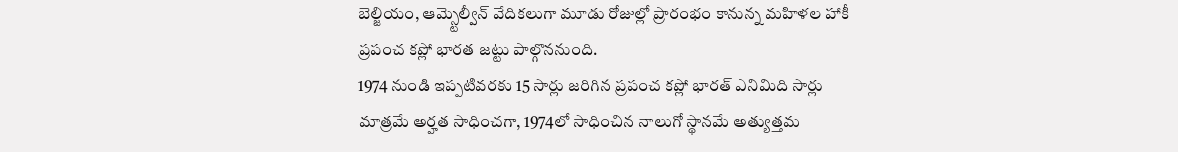బెల్జియం, ఆమ్స్టెల్వీన్ వేదికలుగా మూడు రోజుల్లో ప్రారంభం కానున్న మహిళల హాకీ ప్రపంచ కప్లో భారత జట్టు పాల్గొననుంది.
1974 నుండి ఇప్పటివరకు 15 సార్లు జరిగిన ప్రపంచ కప్లో భారత్ ఎనిమిది సార్లు మాత్రమే అర్హత సాధించగా, 1974లో సాధించిన నాలుగో స్థానమే అత్యుత్తమ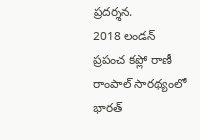ప్రదర్శన.
2018 లండన్ ప్రపంచ కప్లో రాణీ రాంపాల్ సారథ్యంలో భారత్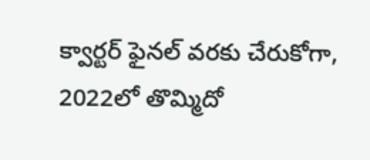క్వార్టర్ ఫైనల్ వరకు చేరుకోగా, 2022లో తొమ్మిదో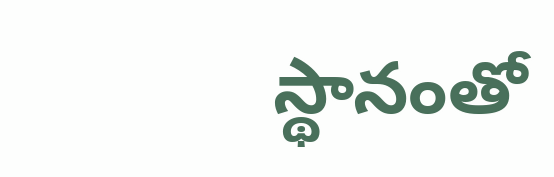స్థానంతో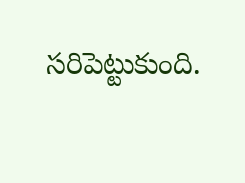సరిపెట్టుకుంది.